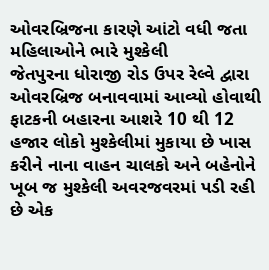ઓવરબ્રિજના કારણે આંટો વધી જતા મહિલાઓને ભારે મુશ્કેલી
જેતપુરના ધોરાજી રોડ ઉપર રેલ્વે દ્વારા ઓવરબ્રિજ બનાવવામાં આવ્યો હોવાથી ફાટકની બહારના આશરે 10 થી 12 હજાર લોકો મુશ્કેલીમાં મુકાયા છે ખાસ કરીને નાના વાહન ચાલકો અને બહેનોને ખૂબ જ મુશ્કેલી અવરજવરમાં પડી રહી છે એક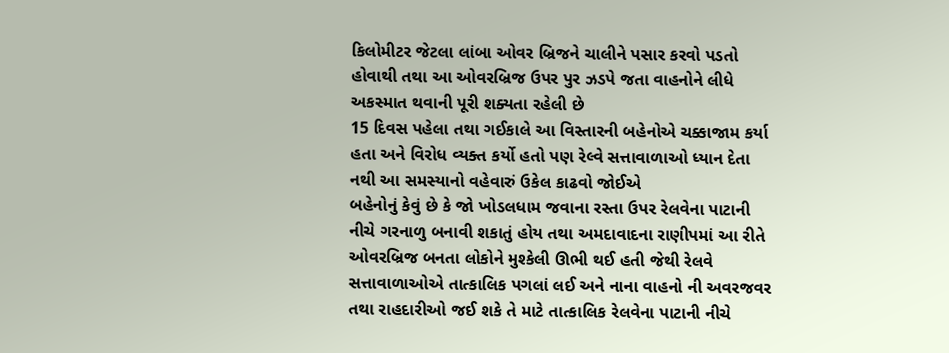કિલોમીટર જેટલા લાંબા ઓવર બ્રિજને ચાલીને પસાર કરવો પડતો હોવાથી તથા આ ઓવરબ્રિજ ઉપર પુર ઝડપે જતા વાહનોને લીધે અકસ્માત થવાની પૂરી શક્યતા રહેલી છે
15 દિવસ પહેલા તથા ગઈકાલે આ વિસ્તારની બહેનોએ ચક્કાજામ કર્યા હતા અને વિરોધ વ્યક્ત કર્યો હતો પણ રેલ્વે સત્તાવાળાઓ ધ્યાન દેતા નથી આ સમસ્યાનો વહેવારું ઉકેલ કાઢવો જોઈએ
બહેનોનું કેવું છે કે જો ખોડલધામ જવાના રસ્તા ઉપર રેલવેના પાટાની નીચે ગરનાળુ બનાવી શકાતું હોય તથા અમદાવાદના રાણીપમાં આ રીતે ઓવરબ્રિજ બનતા લોકોને મુશ્કેલી ઊભી થઈ હતી જેથી રેલવે સત્તાવાળાઓએ તાત્કાલિક પગલાં લઈ અને નાના વાહનો ની અવરજવર તથા રાહદારીઓ જઈ શકે તે માટે તાત્કાલિક રેલવેના પાટાની નીચે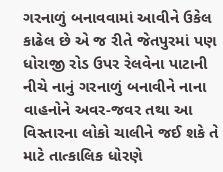ગરનાળું બનાવવામાં આવીને ઉકેલ કાઢેલ છે એ જ રીતે જેતપુરમાં પણ ધોરાજી રોડ ઉપર રેલવેના પાટાની નીચે નાનું ગરનાળું બનાવીને નાના વાહનોને અવર-જવર તથા આ વિસ્તારના લોકો ચાલીને જઈ શકે તે માટે તાત્કાલિક ધોરણે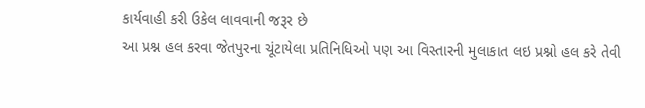કાર્યવાહી કરી ઉકેલ લાવવાની જરૂર છે
આ પ્રશ્ન હલ કરવા જેતપુરના ચૂંટાયેલા પ્રતિનિધિઓ પણ આ વિસ્તારની મુલાકાત લઇ પ્રશ્નો હલ કરે તેવી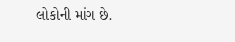લોકોની માંગ છે.